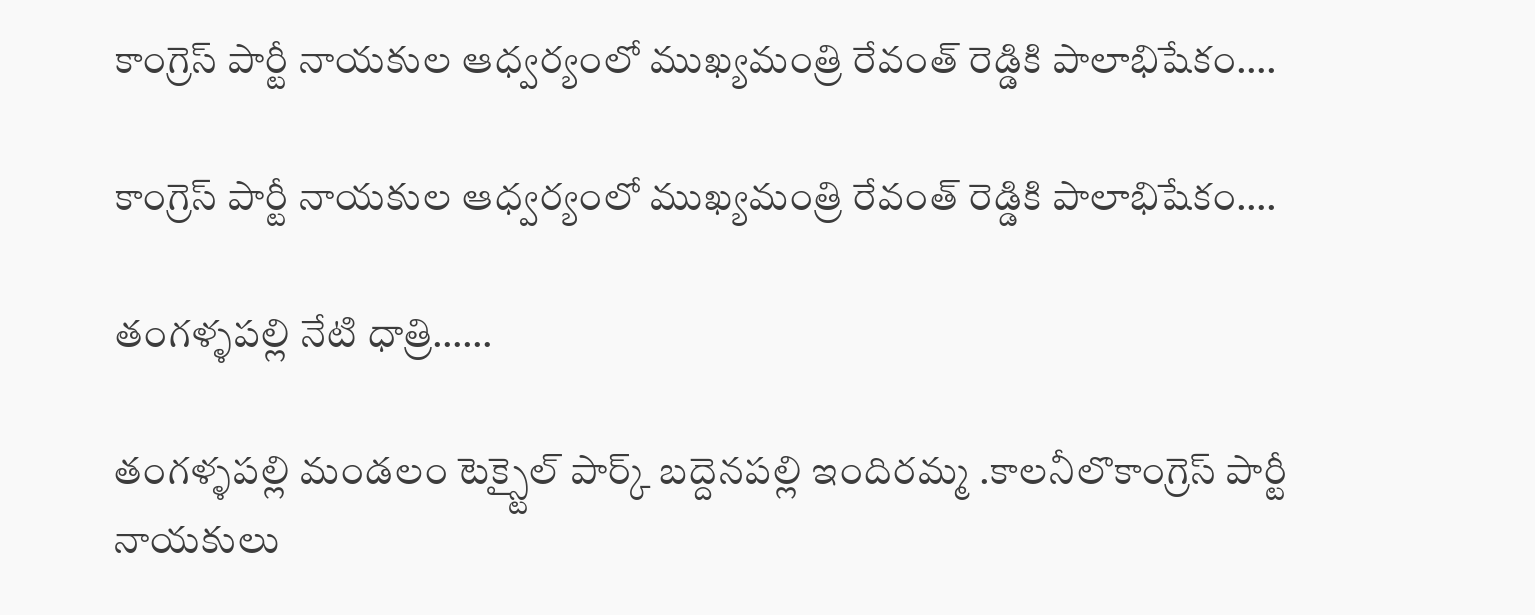కాంగ్రెస్ పార్టీ నాయకుల ఆధ్వర్యంలో ముఖ్యమంత్రి రేవంత్ రెడ్డికి పాలాభిషేకం….

కాంగ్రెస్ పార్టీ నాయకుల ఆధ్వర్యంలో ముఖ్యమంత్రి రేవంత్ రెడ్డికి పాలాభిషేకం….

తంగళ్ళపల్లి నేటి ధాత్రి……

తంగళ్ళపల్లి మండలం టెక్స్టైల్ పార్క్ బద్దెనపల్లి ఇందిరమ్మ .కాలనీలొకాంగ్రెస్ పార్టీ నాయకులు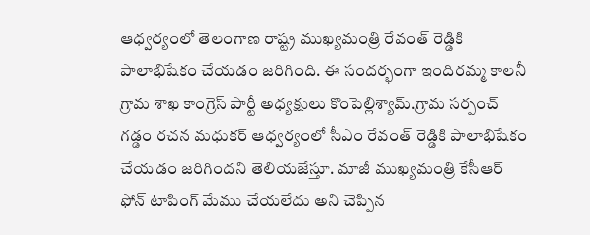ఆధ్వర్యంలో తెలంగాణ రాష్ట్ర ముఖ్యమంత్రి రేవంత్ రెడ్డికి పాలాభిషేకం చేయడం జరిగింది. ఈ సందర్భంగా ఇందిరమ్మ కాలనీ గ్రామ శాఖ కాంగ్రెస్ పార్టీ అధ్యక్షులు కొంపెల్లిశ్యామ్.గ్రామ సర్పంచ్ గడ్డం రచన మధుకర్ ఆధ్వర్యంలో సీఎం రేవంత్ రెడ్డికి పాలాభిషేకం చేయడం జరిగిందని తెలియజేస్తూ. మాజీ ముఖ్యమంత్రి కేసీఆర్ ఫోన్ టాపింగ్ మేము చేయలేదు అని చెప్పిన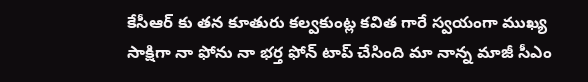కేసీఆర్ కు తన కూతురు కల్వకుంట్ల కవిత గారే స్వయంగా ముఖ్య సాక్షిగా నా ఫోను నా భర్త ఫోన్ టాప్ చేసింది మా నాన్న మాజీ సీఎం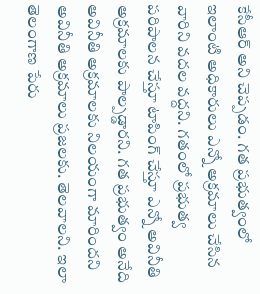కేసీఆర్ అని చెప్పడం. గత ప్రభుత్వంలో ఇలాంటి అధికారులు ఎన్నో అక్రమాలు చేసిన వారిని వదల వద్దని. గతంలో ప్రభుత్వ పరిపాలన చేస్తూ టాపింగ్ చేస్తూ ఎన్నో అవినీతి అక్రమాలకు పాల్పడ్డారని. గత ప్రభుత్వం అనేది అవినీతి అక్రమాలకు నిలయంగా మారిందని అవినీతి అక్రమాలు ప్రజలకు. తెలవాలని. ఇలా తెలంగాణ పేరు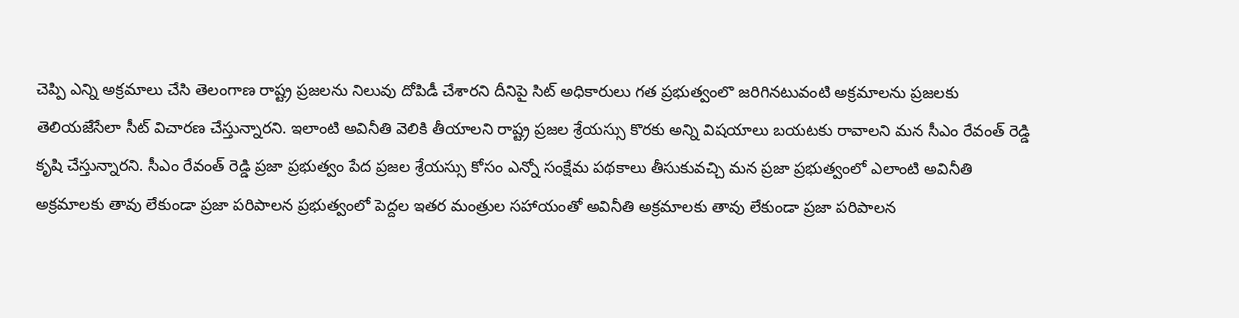చెప్పి ఎన్ని అక్రమాలు చేసి తెలంగాణ రాష్ట్ర ప్రజలను నిలువు దోపిడీ చేశారని దీనిపై సిట్ అధికారులు గత ప్రభుత్వంలొ జరిగినటువంటి అక్రమాలను ప్రజలకు తెలియజేసేలా సీట్ విచారణ చేస్తున్నారని. ఇలాంటి అవినీతి వెలికి తీయాలని రాష్ట్ర ప్రజల శ్రేయస్సు కొరకు అన్ని విషయాలు బయటకు రావాలని మన సీఎం రేవంత్ రెడ్డి కృషి చేస్తున్నారని. సీఎం రేవంత్ రెడ్డి ప్రజా ప్రభుత్వం పేద ప్రజల శ్రేయస్సు కోసం ఎన్నో సంక్షేమ పథకాలు తీసుకువచ్చి మన ప్రజా ప్రభుత్వంలో ఎలాంటి అవినీతి అక్రమాలకు తావు లేకుండా ప్రజా పరిపాలన ప్రభుత్వంలో పెద్దల ఇతర మంత్రుల సహాయంతో అవినీతి అక్రమాలకు తావు లేకుండా ప్రజా పరిపాలన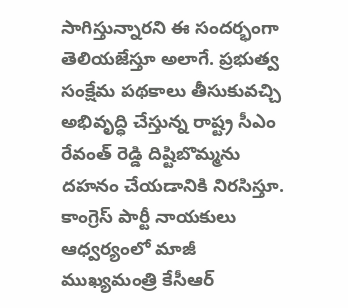సాగిస్తున్నారని ఈ సందర్భంగా తెలియజేస్తూ అలాగే. ప్రభుత్వ సంక్షేమ పథకాలు తీసుకువచ్చి అభివృద్ధి చేస్తున్న రాష్ట్ర సీఎం రేవంత్ రెడ్డి దిష్టిబొమ్మను దహనం చేయడానికి నిరసిస్తూ. కాంగ్రెస్ పార్టీ నాయకులు ఆధ్వర్యంలో మాజీ ముఖ్యమంత్రి కేసీఆర్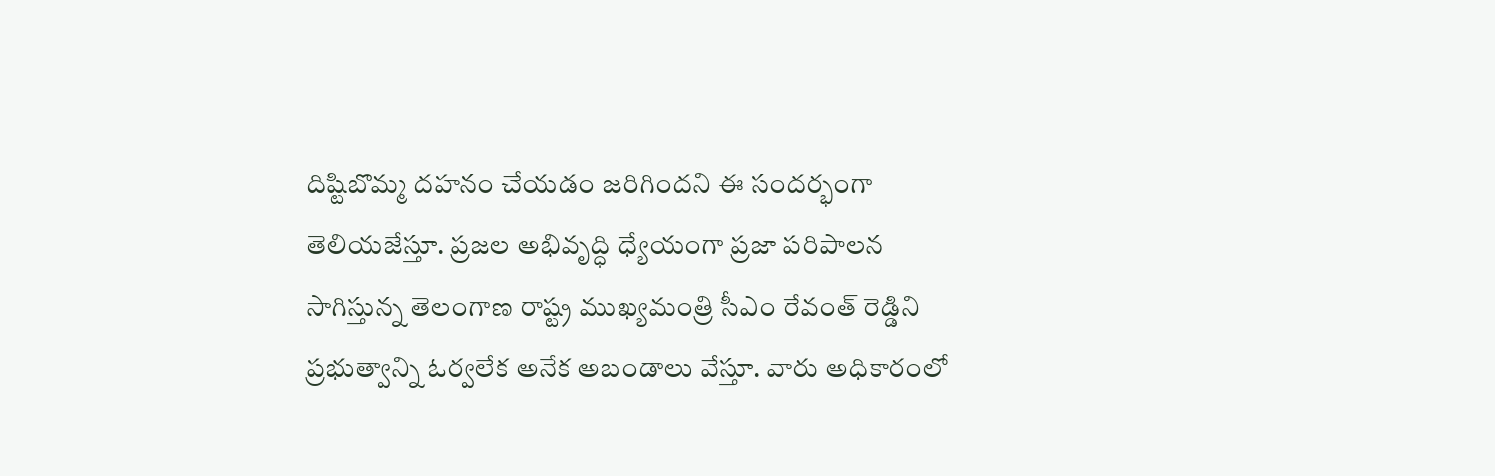దిష్టిబొమ్మ దహనం చేయడం జరిగిందని ఈ సందర్భంగా తెలియజేస్తూ. ప్రజల అభివృద్ధి ధ్యేయంగా ప్రజా పరిపాలన సాగిస్తున్న తెలంగాణ రాష్ట్ర ముఖ్యమంత్రి సీఎం రేవంత్ రెడ్డిని ప్రభుత్వాన్ని ఓర్వలేక అనేక అబండాలు వేస్తూ. వారు అధికారంలో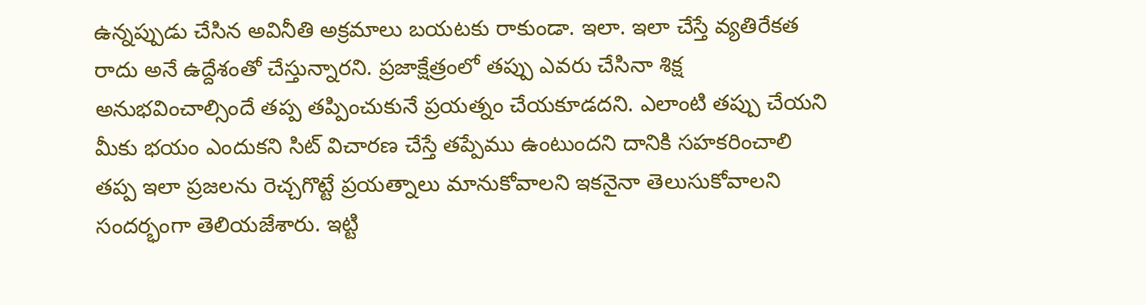ఉన్నప్పుడు చేసిన అవినీతి అక్రమాలు బయటకు రాకుండా. ఇలా. ఇలా చేస్తే వ్యతిరేకత రాదు అనే ఉద్దేశంతో చేస్తున్నారని. ప్రజాక్షేత్రంలో తప్పు ఎవరు చేసినా శిక్ష అనుభవించాల్సిందే తప్ప తప్పించుకునే ప్రయత్నం చేయకూడదని. ఎలాంటి తప్పు చేయని మీకు భయం ఎందుకని సిట్ విచారణ చేస్తే తప్పేము ఉంటుందని దానికి సహకరించాలి తప్ప ఇలా ప్రజలను రెచ్చగొట్టే ప్రయత్నాలు మానుకోవాలని ఇకనైనా తెలుసుకోవాలని సందర్భంగా తెలియజేశారు. ఇట్టి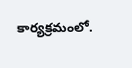కార్యక్రమంలో.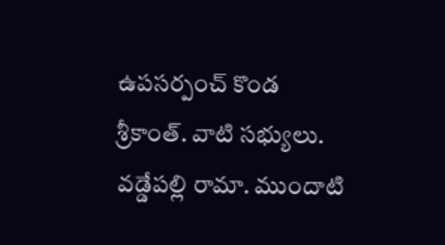ఉపసర్పంచ్ కొండ శ్రీకాంత్. వాటి సభ్యులు. వడ్డేపల్లి రామా. ముందాటి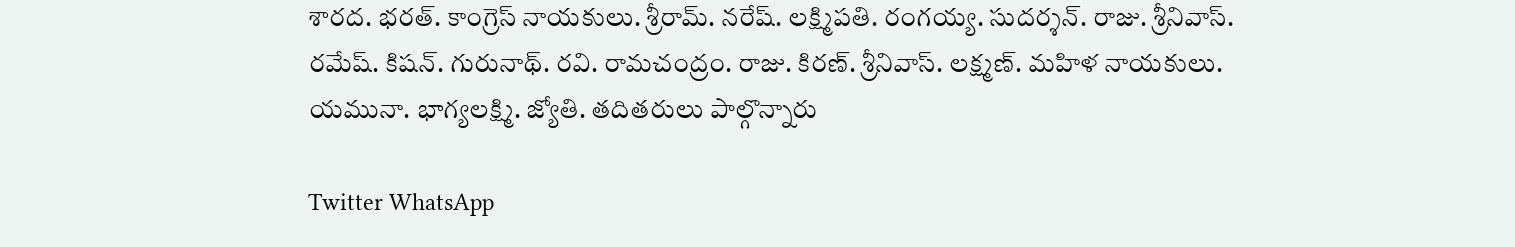శారద. భరత్. కాంగ్రెస్ నాయకులు. శ్రీరామ్. నరేష్. లక్ష్మిపతి. రంగయ్య. సుదర్శన్. రాజు. శ్రీనివాస్. రమేష్. కిషన్. గురునాథ్. రవి. రామచంద్రం. రాజు. కిరణ్. శ్రీనివాస్. లక్ష్మణ్. మహిళ నాయకులు. యమునా. భాగ్యలక్ష్మి. జ్యోతి. తదితరులు పాల్గొన్నారు

Twitter WhatsApp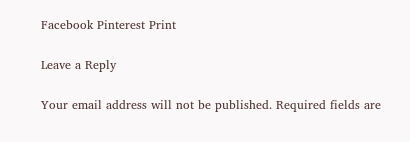Facebook Pinterest Print

Leave a Reply

Your email address will not be published. Required fields are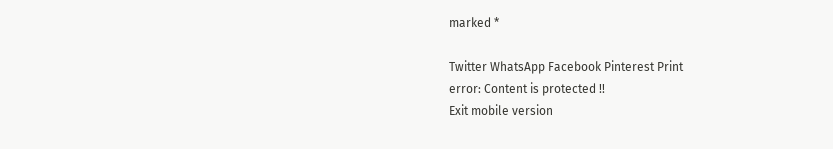marked *

Twitter WhatsApp Facebook Pinterest Print
error: Content is protected !!
Exit mobile version